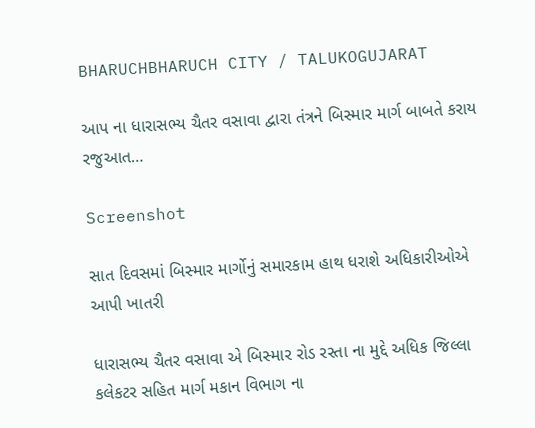BHARUCHBHARUCH CITY / TALUKOGUJARAT

આપ ના ધારાસભ્ય ચૈતર વસાવા દ્વારા તંત્રને બિસ્માર માર્ગ બાબતે કરાય રજુઆત…

Screenshot

સાત દિવસમાં બિસ્માર માર્ગોનું સમારકામ હાથ ધરાશે અધિકારીઓએ આપી ખાતરી

ધારાસભ્ય ચૈતર વસાવા એ બિસ્માર રોડ રસ્તા ના મુદ્દે અધિક જિલ્લા કલેકટર સહિત માર્ગ મકાન વિભાગ ના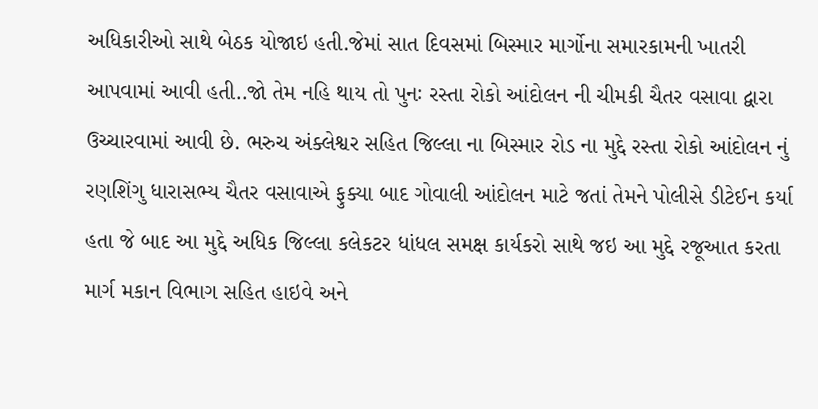અધિકારીઓ સાથે બેઠક યોજાઇ હતી.જેમાં સાત દિવસમાં બિસ્માર માર્ગોના સમારકામની ખાતરી આપવામાં આવી હતી..જો તેમ નહિ થાય તો પુનઃ રસ્તા રોકો આંદોલન ની ચીમકી ચૈતર વસાવા દ્વારા ઉચ્ચારવામાં આવી છે. ભરુચ અંક્લેશ્વર સહિત જિલ્લા ના બિસ્માર રોડ ના મુદ્દે રસ્તા રોકો આંદોલન નું રણશિંગુ ધારાસભ્ય ચૈતર વસાવાએ ફુક્યા બાદ ગોવાલી આંદોલન માટે જતાં તેમને પોલીસે ડીટેઈન કર્યા હતા જે બાદ આ મુદ્દે અધિક જિલ્લા કલેકટર ધાંધલ સમક્ષ કાર્યકરો સાથે જઇ આ મુદ્દે રજૂઆત કરતા માર્ગ મકાન વિભાગ સહિત હાઇવે અને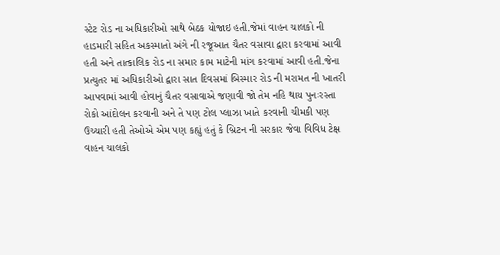સ્ટેટ રોડ ના અધિકારીઓ સાથે બેઠક યોજાઇ હતી.જેમાં વાહન ચાલકો ની હાડમારી સહિત અકસ્માતો અંગે ની રજૂઆત ચૈતર વસાવા દ્વારા કરવામાં આવી હતી અને તાત્કાલિક રોડ ના સમાર કામ માટેની માંગ કરવામાં આવી હતી.જેના પ્રત્યુતર માં અધિકારીઓ દ્વારા સાત દિવસમાં બિસ્માર રોડ ની મરામત ની ખાતરી આપવામાં આવી હોવાનું ચૈતર વસાવાએ જણાવી જો તેમ નહિ થાય પુનઃરસ્તા રોકો આંદોલન કરવાની અને તે પણ ટોલ પ્લાઝા ખાતે કરવાની ચીમકી પણ ઉચ્ચારી હતી તેઓએ એમ પણ કહ્યું હતું કે બ્રિટન ની સરકાર જેવા વિવિધ ટેક્ષ વાહન ચાલકો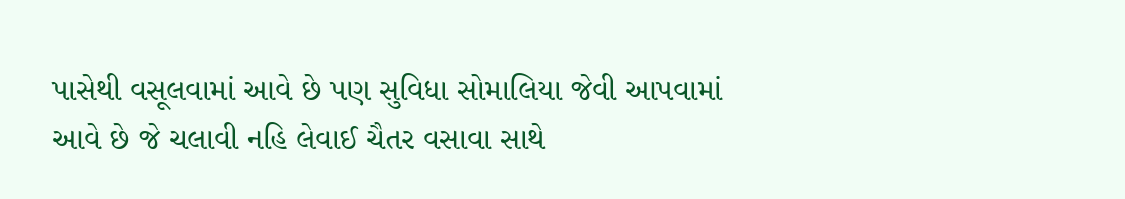પાસેથી વસૂલવામાં આવે છે પણ સુવિધા સોમાલિયા જેવી આપવામાં આવે છે જે ચલાવી નહિ લેવાઈ ચૈતર વસાવા સાથે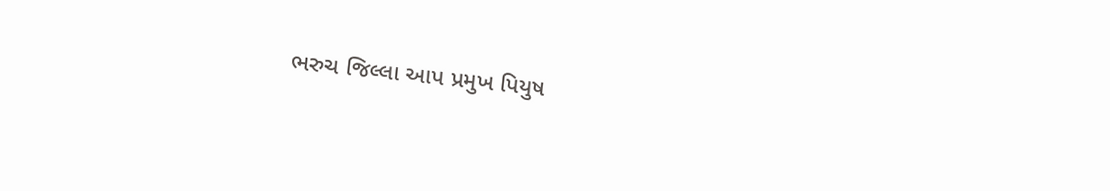ભરુચ જિલ્લા આપ પ્રમુખ પિયુષ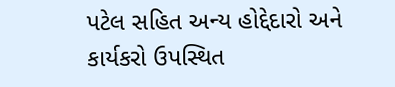પટેલ સહિત અન્ય હોદ્દેદારો અને કાર્યકરો ઉપસ્થિત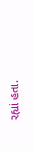રહ્યાં હતા.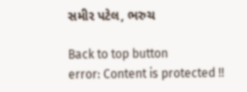સમીર પટેલ, ભરુચ

Back to top button
error: Content is protected !!